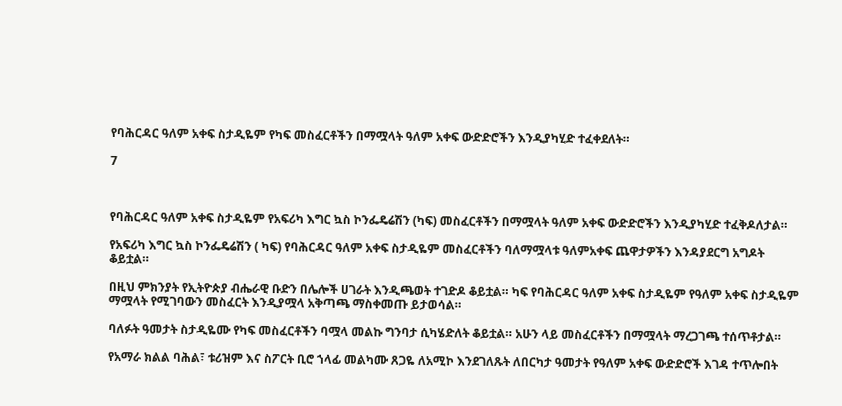የባሕርዳር ዓለም አቀፍ ስታዲዬም የካፍ መስፈርቶችን በማሟላት ዓለም አቀፍ ውድድሮችን እንዲያካሂድ ተፈቀደለት።

7



የባሕርዳር ዓለም አቀፍ ስታዲዬም የአፍሪካ እግር ኳስ ኮንፌዴሬሽን (ካፍ) መስፈርቶችን በማሟላት ዓለም አቀፍ ውድድሮችን እንዲያካሂድ ተፈቅዶለታል።

የአፍሪካ እግር ኳስ ኮንፌዴሬሽን ( ካፍ) የባሕርዳር ዓለም አቀፍ ስታዲዬም መስፈርቶችን ባለማሟላቱ ዓለምአቀፍ ጨዋታዎችን እንዳያደርግ አግዶት ቆይቷል።

በዚህ ምክንያት የኢትዮጵያ ብሔራዊ ቡድን በሌሎች ሀገራት እንዲጫወት ተገድዶ ቆይቷል። ካፍ የባሕርዳር ዓለም አቀፍ ስታዲዬም የዓለም አቀፍ ስታዲዬም ማሟላት የሚገባውን መስፈርት እንዲያሟላ አቅጣጫ ማስቀመጡ ይታወሳል።

ባለፉት ዓመታት ስታዲዬሙ የካፍ መስፈርቶችን ባሟላ መልኩ ግንባታ ሲካሄድለት ቆይቷል። አሁን ላይ መስፈርቶችን በማሟላት ማረጋገጫ ተሰጥቶታል።

የአማራ ክልል ባሕል፣ ቱሪዝም እና ስፖርት ቢሮ ኀላፊ መልካሙ ጸጋዬ ለአሚኮ እንደገለጹት ለበርካታ ዓመታት የዓለም አቀፍ ውድድሮች እገዳ ተጥሎበት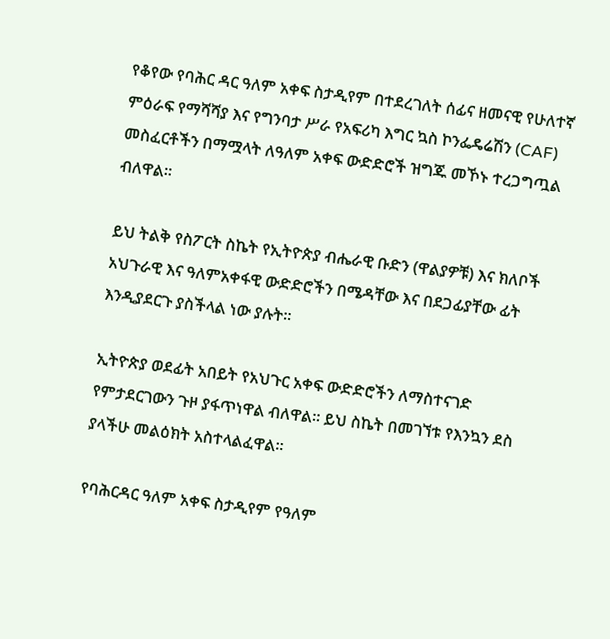የቆየው የባሕር ዳር ዓለም አቀፍ ስታዲየም በተደረገለት ሰፊና ዘመናዊ የሁለተኛ ምዕራፍ የማሻሻያ እና የግንባታ ሥራ የአፍሪካ እግር ኳስ ኮንፌዴሬሽን (CAF) መስፈርቶችን በማሟላት ለዓለም አቀፍ ውድድሮች ዝግጁ መኾኑ ተረጋግጧል ብለዋል።

ይህ ትልቅ የስፖርት ስኬት የኢትዮጵያ ብሔራዊ ቡድን (ዋልያዎቹ) እና ክለቦች አህጉራዊ እና ዓለምአቀፋዊ ውድድሮችን በሜዳቸው እና በደጋፊያቸው ፊት እንዲያደርጉ ያስችላል ነው ያሉት።

ኢትዮጵያ ወደፊት አበይት የአህጉር አቀፍ ውድድሮችን ለማስተናገድ የምታደርገውን ጉዞ ያፋጥነዋል ብለዋል። ይህ ስኬት በመገኘቱ የእንኳን ደስ ያላችሁ መልዕክት አስተላልፈዋል።

የባሕርዳር ዓለም አቀፍ ስታዲየም የዓለም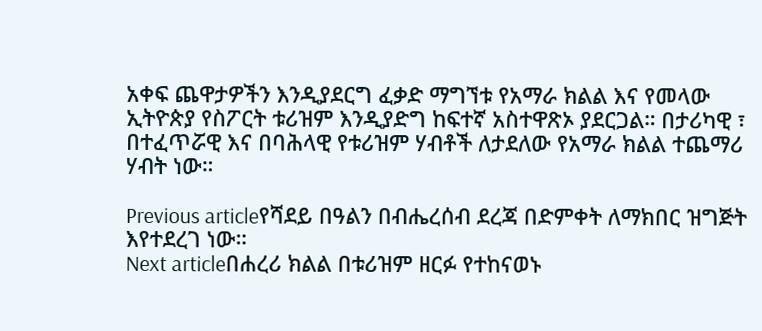አቀፍ ጨዋታዎችን እንዲያደርግ ፈቃድ ማግኘቱ የአማራ ክልል እና የመላው ኢትዮጵያ የስፖርት ቱሪዝም እንዲያድግ ከፍተኛ አስተዋጽኦ ያደርጋል። በታሪካዊ ፣ በተፈጥሯዊ እና በባሕላዊ የቱሪዝም ሃብቶች ለታደለው የአማራ ክልል ተጨማሪ ሃብት ነው።

Previous articleየሻደይ በዓልን በብሔረሰብ ደረጃ በድምቀት ለማክበር ዝግጅት እየተደረገ ነው።
Next articleበሐረሪ ክልል በቱሪዝም ዘርፉ የተከናወኑ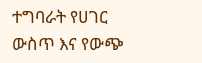ተግባራት የሀገር ውስጥ እና የውጭ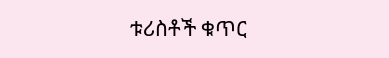ቱሪስቶች ቁጥር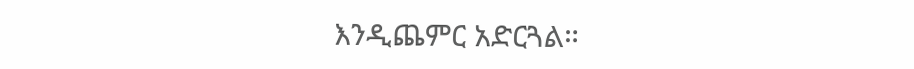እንዲጨምር አድርጓል።